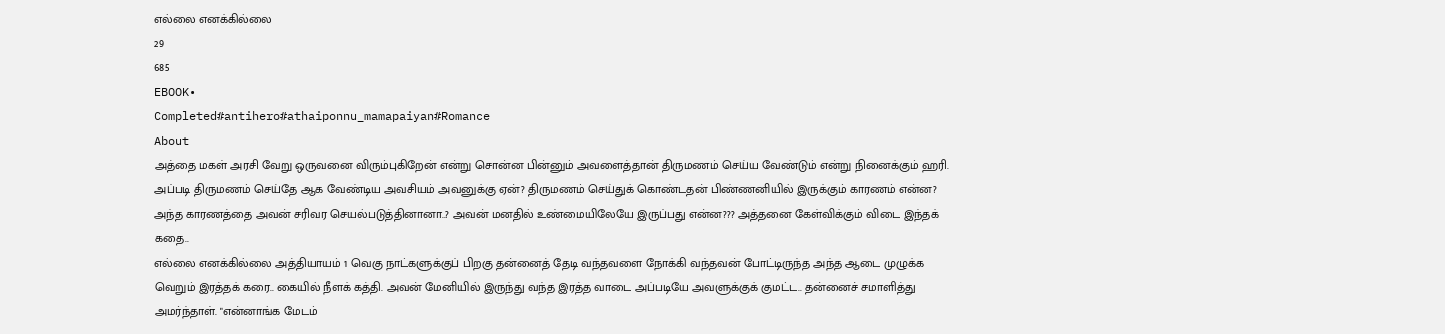எல்லை எனக்கில்லை
29
685
EBOOK•
Completed#antihero#athaiponnu_mamapaiyan#Romance
About
அத்தை மகள் அரசி வேறு ஒருவனை விரும்புகிறேன் என்று சொன்ன பின்னும் அவளைத்தான் திருமணம் செய்ய வேண்டும் என்று நினைக்கும் ஹரி.
அப்படி திருமணம் செய்தே ஆக வேண்டிய அவசியம் அவனுக்கு ஏன்? திருமணம் செய்துக் கொண்டதன் பிண்ணனியில் இருக்கும் காரணம் என்ன?
அந்த காரணத்தை அவன் சரிவர செயல்படுத்தினானா..? அவன் மனதில் உண்மையிலேயே இருப்பது என்ன??? அத்தனை கேள்விக்கும் விடை இந்தக் கதை..
எல்லை எனக்கில்லை அத்தியாயம் 1 வெகு நாட்களுக்குப் பிறகு தன்னைத் தேடி வந்தவளை நோக்கி வந்தவன் போட்டிருந்த அந்த ஆடை முழுக்க வெறும் இரத்தக் கரை.. கையில் நீளக் கத்தி. அவன் மேனியில் இருந்து வந்த இரத்த வாடை அப்படியே அவளுக்குக் குமட்ட.. தன்னைச் சமாளித்து அமர்ந்தாள். "என்னாங்க மேடம்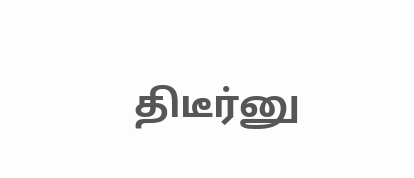திடீர்னு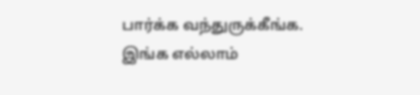பார்க்க வந்துருக்கீங்க. இங்க எல்லாம்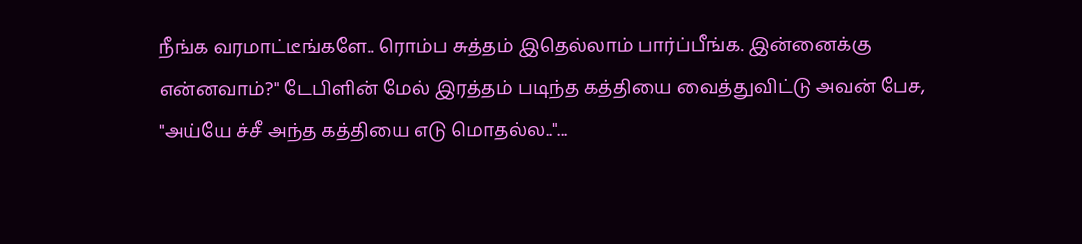நீங்க வரமாட்டீங்களே.. ரொம்ப சுத்தம் இதெல்லாம் பார்ப்பீங்க. இன்னைக்கு என்னவாம்?" டேபிளின் மேல் இரத்தம் படிந்த கத்தியை வைத்துவிட்டு அவன் பேச, "அய்யே ச்சீ அந்த கத்தியை எடு மொதல்ல.."...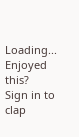Loading...
Enjoyed this?
Sign in to clap